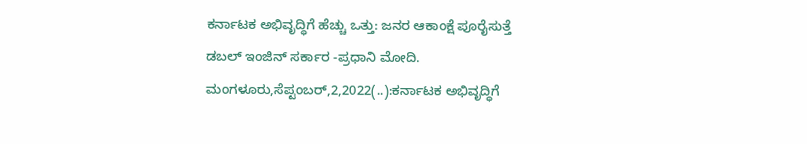ಕರ್ನಾಟಕ ಅಭಿವೃದ್ಧಿಗೆ ಹೆಚ್ಚು ಒತ್ತು: ಜನರ ಆಕಾಂಕ್ಷೆ ಪೂರೈಸುತ್ತೆ ಡಬಲ್ ಇಂಜಿನ್ ಸರ್ಕಾರ -ಪ್ರಧಾನಿ ಮೋದಿ. ಮಂಗಳೂರು,ಸೆಪ್ಟಂಬರ್,2,2022(..):ಕರ್ನಾಟಕ ಅಭಿವೃದ್ಧಿಗೆ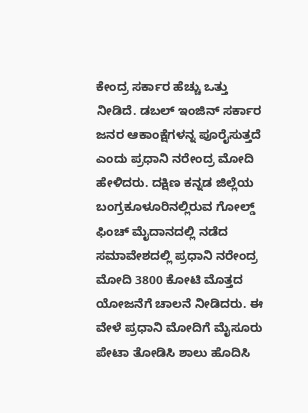ಕೇಂದ್ರ ಸರ್ಕಾರ ಹೆಚ್ಚು ಒತ್ತು ನೀಡಿದೆ. ಡಬಲ್ ಇಂಜಿನ್ ಸರ್ಕಾರ ಜನರ ಆಕಾಂಕ್ಷೆಗಳನ್ನ ಪೂರೈಸುತ್ತದೆ ಎಂದು ಪ್ರಧಾನಿ ನರೇಂದ್ರ ಮೋದಿ ಹೇಳಿದರು. ದಕ್ಷಿಣ ಕನ್ನಡ ಜಿಲ್ಲೆಯ ಬಂಗ್ರಕೂಳೂರಿನಲ್ಲಿರುವ ಗೋಲ್ಡ್ ಫಿಂಚ್ ಮೈದಾನದಲ್ಲಿ ನಡೆದ ಸಮಾವೇಶದಲ್ಲಿ ಪ್ರಧಾನಿ ನರೇಂದ್ರ ಮೋದಿ 3800 ಕೋಟಿ ಮೊತ್ತದ ಯೋಜನೆಗೆ ಚಾಲನೆ ನೀಡಿದರು. ಈ ವೇಳೆ ಪ್ರಧಾನಿ ಮೋದಿಗೆ ಮೈಸೂರು ಪೇಟಾ ತೋಡಿಸಿ ಶಾಲು ಹೊದಿಸಿ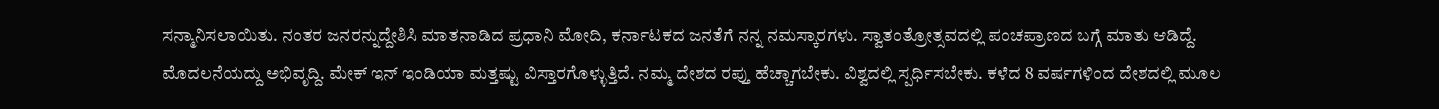ಸನ್ಮಾನಿಸಲಾಯಿತು. ನಂತರ ಜನರನ್ನುದ್ದೇಶಿಸಿ ಮಾತನಾಡಿದ ಪ್ರಧಾನಿ ಮೋದಿ, ಕರ್ನಾಟಕದ ಜನತೆಗೆ ನನ್ನ ನಮಸ್ಕಾರಗಳು. ಸ್ವಾತಂತ್ರೋತ್ಸವದಲ್ಲಿ ಪಂಚಪ್ರಾಣದ ಬಗ್ಗೆ ಮಾತು ಆಡಿದ್ದೆ. ಮೊದಲನೆಯದ್ದು ಅಭಿವೃದ್ದಿ. ಮೇಕ್ ಇನ್ ಇಂಡಿಯಾ ಮತ್ತಷ್ಟು ವಿಸ್ತಾರಗೊಳ್ಳುತ್ತಿದೆ. ನಮ್ಮ ದೇಶದ ರಪ್ತು ಹೆಚ್ಚಾಗಬೇಕು. ವಿಶ್ವದಲ್ಲಿ ಸ್ಪರ್ಧಿಸಬೇಕು. ಕಳೆದ 8 ವರ್ಷಗಳಿಂದ ದೇಶದಲ್ಲಿ ಮೂಲ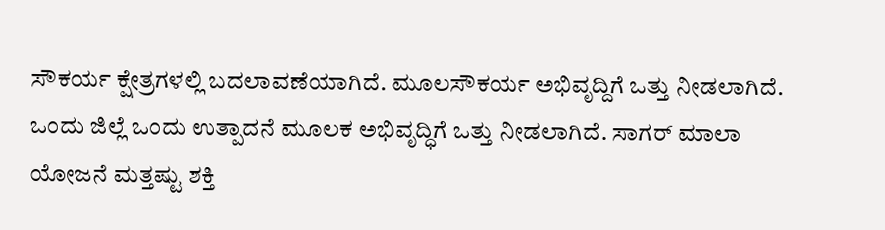ಸೌಕರ್ಯ ಕ್ಷೇತ್ರಗಳಲ್ಲಿ ಬದಲಾವಣೆಯಾಗಿದೆ. ಮೂಲಸೌಕರ್ಯ ಅಭಿವೃದ್ದಿಗೆ ಒತ್ತು ನೀಡಲಾಗಿದೆ. ಒಂದು ಜಿಲ್ಲೆ ಒಂದು ಉತ್ಪಾದನೆ ಮೂಲಕ ಅಭಿವೃದ‍್ಧಿಗೆ ಒತ್ತು ನೀಡಲಾಗಿದೆ. ಸಾಗರ್ ಮಾಲಾ ಯೋಜನೆ ಮತ್ತಷ್ಟು ಶಕ್ತಿ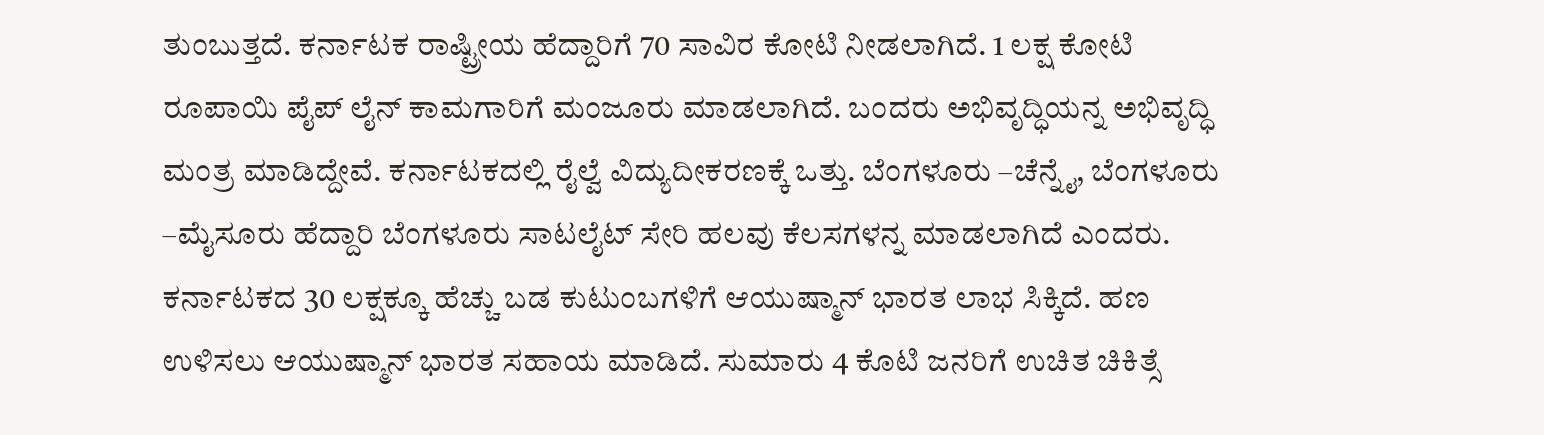ತುಂಬುತ್ತದೆ. ಕರ್ನಾಟಕ ರಾಷ್ಟ್ರೀಯ ಹೆದ್ದಾರಿಗೆ 70 ಸಾವಿರ ಕೋಟಿ ನೀಡಲಾಗಿದೆ. 1 ಲಕ್ಷ ಕೋಟಿ ರೂಪಾಯಿ ಪೈಪ್ ಲೈನ್ ಕಾಮಗಾರಿಗೆ ಮಂಜೂರು ಮಾಡಲಾಗಿದೆ. ಬಂದರು ಅಭಿವೃದ್ಧಿಯನ್ನ ಅಭಿವೃದ್ಧಿ ಮಂತ್ರ ಮಾಡಿದ್ದೇವೆ. ಕರ್ನಾಟಕದಲ್ಲಿ ರೈಲ್ವೆ ವಿದ್ಯುದೀಕರಣಕ್ಕೆ ಒತ್ತು. ಬೆಂಗಳೂರು –ಚೆನ್ನೈ, ಬೆಂಗಳೂರು –ಮೈಸೂರು ಹೆದ್ದಾರಿ ಬೆಂಗಳೂರು ಸಾಟಲೈಟ್ ಸೇರಿ ಹಲವು ಕೆಲಸಗಳನ್ನ ಮಾಡಲಾಗಿದೆ ಎಂದರು. ಕರ್ನಾಟಕದ 30 ಲಕ್ಷಕ್ಕೂ ಹೆಚ್ಚು ಬಡ ಕುಟುಂಬಗಳಿಗೆ ಆಯುಷ್ಮಾನ್ ಭಾರತ ಲಾಭ ಸಿಕ್ಕಿದೆ. ಹಣ ಉಳಿಸಲು ಆಯುಷ್ಮಾನ್ ಭಾರತ ಸಹಾಯ ಮಾಡಿದೆ. ಸುಮಾರು 4 ಕೊಟಿ ಜನರಿಗೆ ಉಚಿತ ಚಿಕಿತ್ಸೆ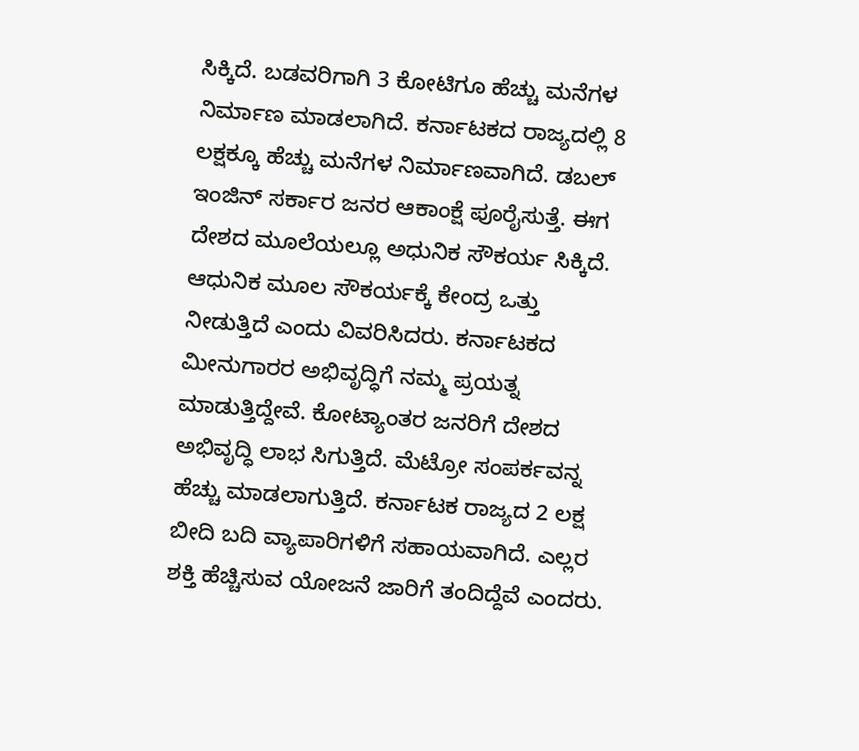ಸಿಕ್ಕಿದೆ. ಬಡವರಿಗಾಗಿ 3 ಕೋಟಿಗೂ ಹೆಚ್ಚು ಮನೆಗಳ ನಿರ್ಮಾಣ ಮಾಡಲಾಗಿದೆ. ಕರ್ನಾಟಕದ ರಾಜ್ಯದಲ್ಲಿ 8 ಲಕ್ಷಕ್ಕೂ ಹೆಚ್ಚು ಮನೆಗಳ ನಿರ್ಮಾಣವಾಗಿದೆ. ಡಬಲ್ ಇಂಜಿನ್ ಸರ್ಕಾರ ಜನರ ಆಕಾಂಕ್ಷೆ ಪೂರೈಸುತ್ತೆ. ಈಗ ದೇಶದ ಮೂಲೆಯಲ್ಲೂ ಅಧುನಿಕ ಸೌಕರ್ಯ ಸಿಕ್ಕಿದೆ. ಆಧುನಿಕ ಮೂಲ ಸೌಕರ್ಯಕ್ಕೆ ಕೇಂದ್ರ ಒತ್ತು ನೀಡುತ್ತಿದೆ ಎಂದು ವಿವರಿಸಿದರು. ಕರ್ನಾಟಕದ ಮೀನುಗಾರರ ಅಭಿವೃದ್ಧಿಗೆ ನಮ್ಮ ಪ್ರಯತ್ನ ಮಾಡುತ್ತಿದ್ದೇವೆ. ಕೋಟ್ಯಾಂತರ ಜನರಿಗೆ ದೇಶದ ಅಭಿವೃದ್ಧಿ ಲಾಭ ಸಿಗುತ್ತಿದೆ. ಮೆಟ್ರೋ ಸಂಪರ್ಕವನ್ನ ಹೆಚ್ಚು ಮಾಡಲಾಗುತ್ತಿದೆ. ಕರ್ನಾಟಕ ರಾಜ್ಯದ 2 ಲಕ್ಷ ಬೀದಿ ಬದಿ ವ್ಯಾಪಾರಿಗಳಿಗೆ ಸಹಾಯವಾಗಿದೆ. ಎಲ್ಲರ ಶಕ್ತಿ ಹೆಚ್ಚಿಸುವ ಯೋಜನೆ ಜಾರಿಗೆ ತಂದಿದ್ದೆವೆ ಎಂದರು.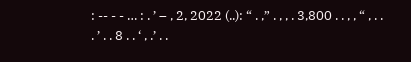: -- - - … : . ’ – , 2, 2022 (..): “ . ,” . , , . 3,800 . . , , “ , . . . ’ . . 8 . . ‘ , .’ . .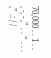70,000 . . 1 . . , -, - ,” . . “ . . . ,” .: / /